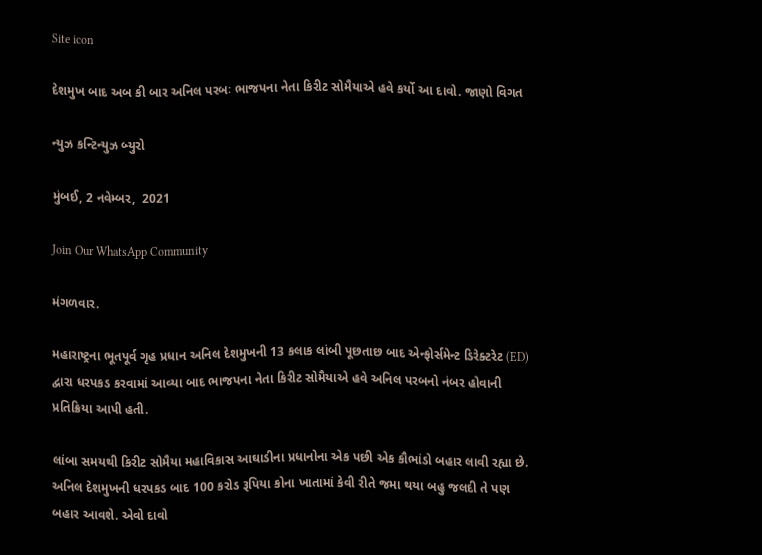Site icon

દેશમુખ બાદ અબ કી બાર અનિલ પરબઃ ભાજપના નેતા કિરીટ સોમૈયાએ હવે કર્યો આ દાવો. જાણો વિગત

ન્યુઝ કન્ટિન્યુઝ બ્યુરો

મુંબઈ, 2 નવેમ્બર,  2021

Join Our WhatsApp Community

મંગળવાર.

મહારાષ્ટ્રના ભૂતપૂર્વ ગૃહ પ્રધાન અનિલ દેશમુખની 13 કલાક લાંબી પૂછતાછ બાદ એન્ફોર્સમેન્ટ ડિરેક્ટરેટ (ED) દ્વારા ધરપકડ કરવામાં આવ્યા બાદ ભાજપના નેતા કિરીટ સોમૈયાએ હવે અનિલ પરબનો નંબર હોવાની પ્રતિક્રિયા આપી હતી.

લાંબા સમયથી કિરીટ સોમૈયા મહાવિકાસ આઘાડીના પ્રધાનોના એક પછી એક કૌભાંડો બહાર લાવી રહ્યા છે. અનિલ દેશમુખની ધરપકડ બાદ 100 કરોડ રૂપિયા કોના ખાતામાં કેવી રીતે જમા થયા બહુ જલદી તે પણ બહાર આવશે. એવો દાવો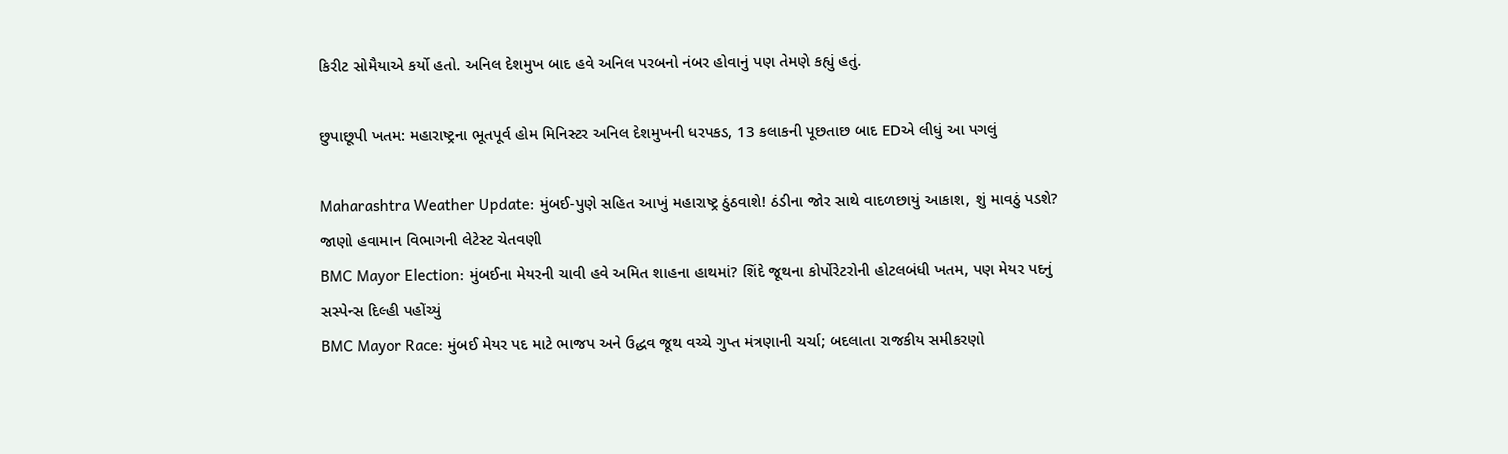કિરીટ સોમૈયાએ કર્યો હતો. અનિલ દેશમુખ બાદ હવે અનિલ પરબનો નંબર હોવાનું પણ તેમણે કહ્યું હતું.

છુપાછૂપી ખતમ: મહારાષ્ટ્રના ભૂતપૂર્વ હોમ મિનિસ્ટર અનિલ દેશમુખની ધરપકડ, 13 કલાકની પૂછતાછ બાદ EDએ લીધું આ પગલું

Maharashtra Weather Update: મુંબઈ-પુણે સહિત આખું મહારાષ્ટ્ર ઠુંઠવાશે! ઠંડીના જોર સાથે વાદળછાયું આકાશ, શું માવઠું પડશે? જાણો હવામાન વિભાગની લેટેસ્ટ ચેતવણી
BMC Mayor Election: મુંબઈના મેયરની ચાવી હવે અમિત શાહના હાથમાં? શિંદે જૂથના કોર્પોરેટરોની હોટલબંધી ખતમ, પણ મેયર પદનું સસ્પેન્સ દિલ્હી પહોંચ્યું
BMC Mayor Race: મુંબઈ મેયર પદ માટે ભાજપ અને ઉદ્ધવ જૂથ વચ્ચે ગુપ્ત મંત્રણાની ચર્ચા; બદલાતા રાજકીય સમીકરણો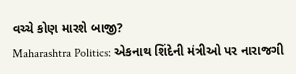વચ્ચે કોણ મારશે બાજી?
Maharashtra Politics: એકનાથ શિંદેની મંત્રીઓ પર નારાજગી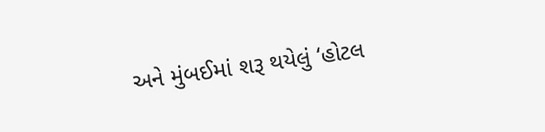અને મુંબઈમાં શરૂ થયેલું ‘હોટલ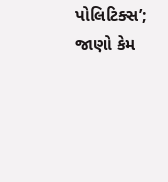પોલિટિક્સ’; જાણો કેમ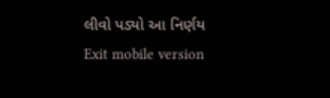લીવો પડ્યો આ નિર્ણય
Exit mobile version